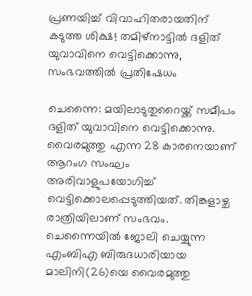പ്രണയിച്ച് വിവാഹിതരായതിന് കടുത്ത ശിക്ഷ! തമിഴ്‌നാട്ടില്‍ ദളിത് യുവാവിനെ വെട്ടിക്കൊന്നു, സംഭവത്തില്‍ പ്രതിഷേധം

ചെന്നൈ: മയിലാടുതുറൈയ്ക്ക് സമീപം ദളിത് യുവാവിനെ വെട്ടിക്കൊന്നു. വൈരമുത്തു എന്ന 28 കാരനെയാണ് ആറംഗ സംഘം അരിവാളുപയോഗിച്ച് വെട്ടിക്കൊലപ്പെടുത്തിയത്. തിങ്കളാഴ്ച രാത്രിയിലാണ് സംഭവം.
ചെന്നൈയില്‍ ജോലി ചെയ്യുന്ന എംബിഎ ബിരുദധാരിയായ മാലിനി(26)യെ വൈരമുത്തു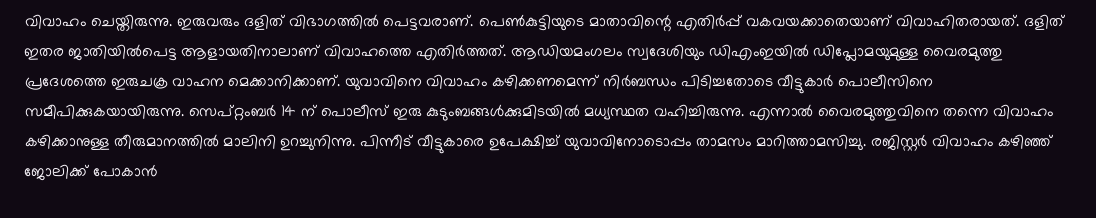വിവാഹം ചെയ്തിരുന്നു. ഇരുവരും ദളിത് വിഭാഗത്തില്‍ പെട്ടവരാണ്. പെണ്‍കുട്ടിയുടെ മാതാവിന്റെ എതിര്‍പ്പ് വകവയക്കാതെയാണ് വിവാഹിതരായത്. ദളിത് ഇതര ജാതിയില്‍പെട്ട ആളായതിനാലാണ് വിവാഹത്തെ എതിര്‍ത്തത്. ആഡിയമംഗലം സ്വദേശിയും ഡിഎംഇയില്‍ ഡിപ്ലോമയുമുള്ള വൈരമുത്തു പ്രദേശത്തെ ഇരുചക്ര വാഹന മെക്കാനിക്കാണ്. യുവാവിനെ വിവാഹം കഴിക്കണമെന്ന് നിര്‍ബന്ധം പിടിച്ചതോടെ വീട്ടുകാര്‍ പൊലീസിനെ സമീപിക്കുകയായിരുന്നു. സെപ്റ്റംബര്‍ 14 ന് പൊലീസ് ഇരു കുടുംബങ്ങള്‍ക്കുമിടയില്‍ മധ്യസ്ഥത വഹിച്ചിരുന്നു. എന്നാല്‍ വൈരമുത്തുവിനെ തന്നെ വിവാഹം കഴിക്കാനുള്ള തീരുമാനത്തില്‍ മാലിനി ഉറച്ചുനിന്നു. പിന്നീട് വീട്ടുകാരെ ഉപേക്ഷിച്ച് യുവാവിനോടൊപ്പം താമസം മാറിത്താമസിച്ചു. രജിസ്റ്റര്‍ വിവാഹം കഴിഞ്ഞ് ജോലിക്ക് പോകാന്‍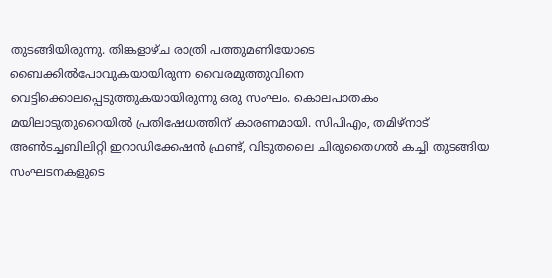തുടങ്ങിയിരുന്നു. തിങ്കളാഴ്ച രാത്രി പത്തുമണിയോടെ ബൈക്കില്‍പോവുകയായിരുന്ന വൈരമുത്തുവിനെ വെട്ടിക്കൊലപ്പെടുത്തുകയായിരുന്നു ഒരു സംഘം. കൊലപാതകം മയിലാടുതുറൈയില്‍ പ്രതിഷേധത്തിന് കാരണമായി. സിപിഎം, തമിഴ്നാട് അണ്‍ടച്ചബിലിറ്റി ഇറാഡിക്കേഷന്‍ ഫ്രണ്ട്, വിടുതലൈ ചിരുതൈഗല്‍ കച്ചി തുടങ്ങിയ സംഘടനകളുടെ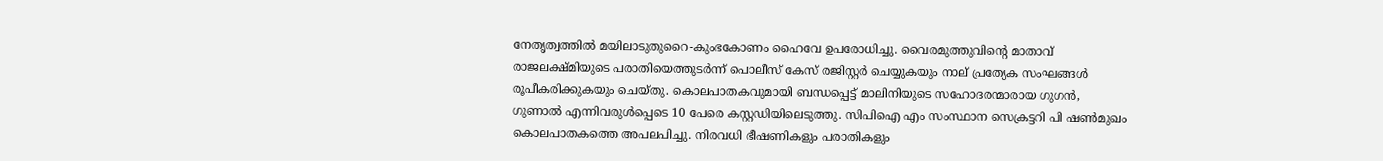നേതൃത്വത്തില്‍ മയിലാടുതുറൈ-കുംഭകോണം ഹൈവേ ഉപരോധിച്ചു. വൈരമുത്തുവിന്റെ മാതാവ് രാജലക്ഷ്മിയുടെ പരാതിയെത്തുടര്‍ന്ന് പൊലീസ് കേസ് രജിസ്റ്റര്‍ ചെയ്യുകയും നാല് പ്രത്യേക സംഘങ്ങള്‍ രൂപീകരിക്കുകയും ചെയ്തു. കൊലപാതകവുമായി ബന്ധപ്പെട്ട് മാലിനിയുടെ സഹോദരന്മാരായ ഗുഗന്‍, ഗുണാല്‍ എന്നിവരുള്‍പ്പെടെ 10 പേരെ കസ്റ്റഡിയിലെടുത്തു. സിപിഐ എം സംസ്ഥാന സെക്രട്ടറി പി ഷണ്‍മുഖം കൊലപാതകത്തെ അപലപിച്ചു. നിരവധി ഭീഷണികളും പരാതികളും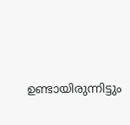ഉണ്ടായിരുന്നിട്ടും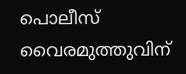പൊലീസ് വൈരമുത്തുവിന്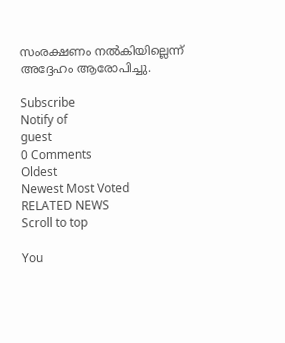സംരക്ഷണം നല്‍കിയില്ലെന്ന് അദ്ദേഹം ആരോപിച്ചു.

Subscribe
Notify of
guest
0 Comments
Oldest
Newest Most Voted
RELATED NEWS
Scroll to top

You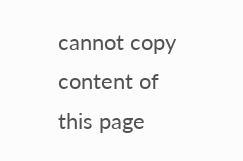cannot copy content of this page